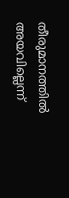തീരുമാനത്തില്‍ അയവില്ലെന്ന്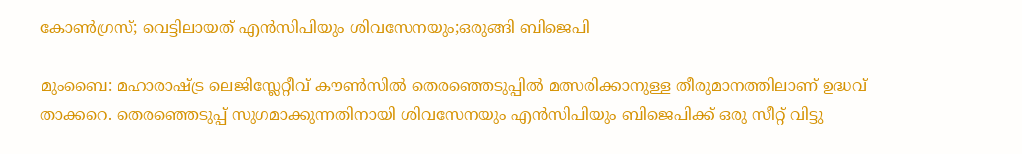കോണ്‍ഗ്രസ്; വെട്ടിലായത് എന്‍സിപിയും ശിവസേനയും;ഒരുങ്ങി ബിജെപി

മുംബൈ: മഹാരാഷ്ട്ര ലെജിസ്ലേറ്റീവ് കൗണ്‍സില്‍ തെരഞ്ഞെടുപ്പില്‍ മത്സരിക്കാനുള്ള തീരുമാനത്തിലാണ് ഉദ്ധവ് താക്കറെ. തെരഞ്ഞെടുപ്പ് സുഗമാക്കുന്നതിനായി ശിവസേനയും എന്‍സിപിയും ബിജെപിക്ക് ഒരു സീറ്റ് വിട്ടു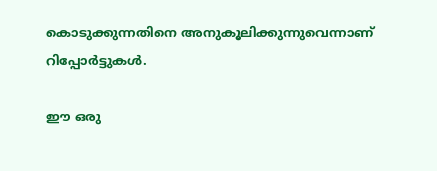കൊടുക്കുന്നതിനെ അനുകൂലിക്കുന്നുവെന്നാണ് റിപ്പോര്‍ട്ടുകള്‍.

ഈ ഒരു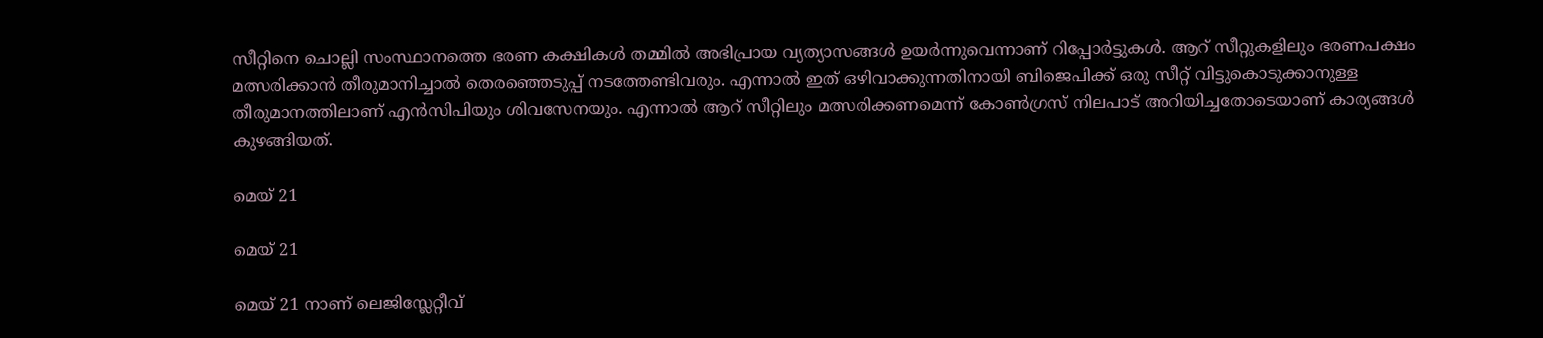സീറ്റിനെ ചൊല്ലി സംസ്ഥാനത്തെ ഭരണ കക്ഷികള്‍ തമ്മില്‍ അഭിപ്രായ വ്യത്യാസങ്ങള്‍ ഉയര്‍ന്നുവെന്നാണ് റിപ്പോര്‍ട്ടുകള്‍. ആറ് സീറ്റുകളിലും ഭരണപക്ഷം മത്സരിക്കാന്‍ തീരുമാനിച്ചാല്‍ തെരഞ്ഞെടുപ്പ് നടത്തേണ്ടിവരും. എന്നാല്‍ ഇത് ഒഴിവാക്കുന്നതിനായി ബിജെപിക്ക് ഒരു സീറ്റ് വിട്ടുകൊടുക്കാനുള്ള തീരുമാനത്തിലാണ് എന്‍സിപിയും ശിവസേനയും. എന്നാല്‍ ആറ് സീറ്റിലും മത്സരിക്കണമെന്ന് കോണ്‍ഗ്രസ് നിലപാട് അറിയിച്ചതോടെയാണ് കാര്യങ്ങള്‍ കുഴങ്ങിയത്.

മെയ് 21

മെയ് 21

മെയ് 21 നാണ് ലെജിസ്ലേറ്റീവ്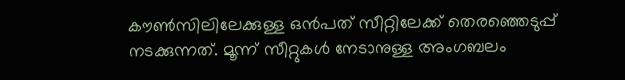കൗണ്‍സിലിലേക്കുള്ള ഒന്‍പത് സീറ്റിലേക്ക് തെരഞ്ഞെടുപ്പ് നടക്കുന്നത്. മൂന്ന് സീറ്റുകള്‍ നേടാനുള്ള അംഗബലം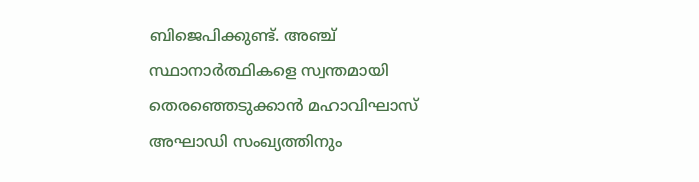ബിജെപിക്കുണ്ട്. അഞ്ച് സ്ഥാനാര്‍ത്ഥികളെ സ്വന്തമായി തെരഞ്ഞെടുക്കാന്‍ മഹാവിഘാസ് അഘാഡി സംഖ്യത്തിനും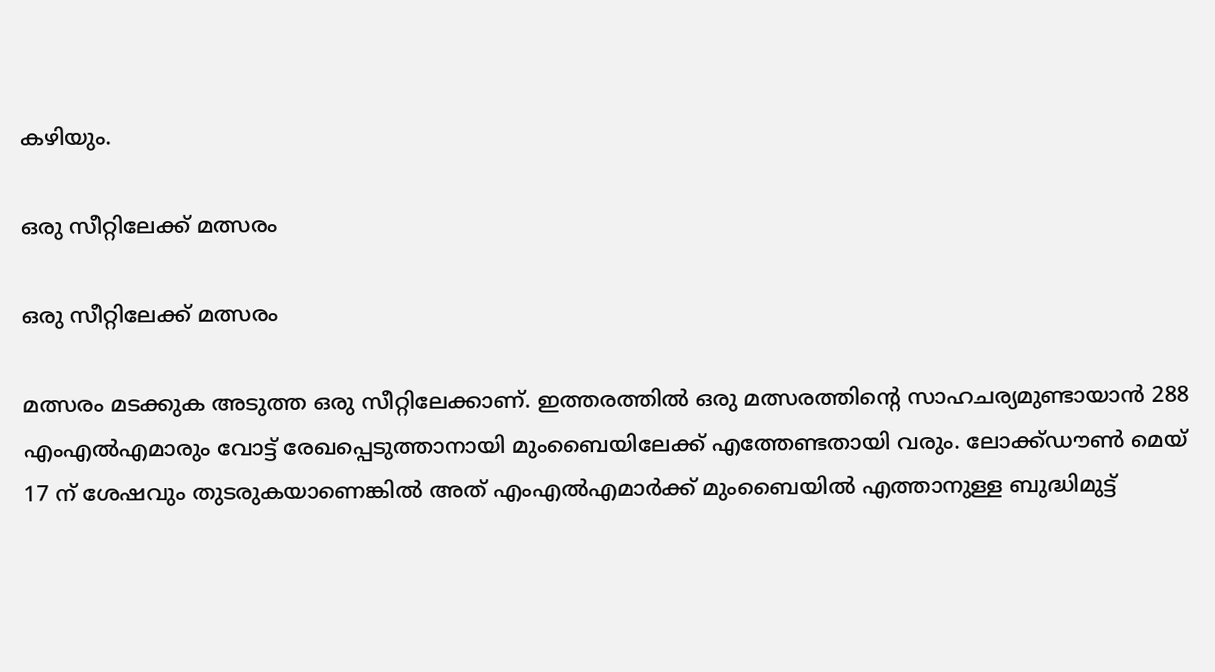കഴിയും.

ഒരു സീറ്റിലേക്ക് മത്സരം

ഒരു സീറ്റിലേക്ക് മത്സരം

മത്സരം മടക്കുക അടുത്ത ഒരു സീറ്റിലേക്കാണ്. ഇത്തരത്തില്‍ ഒരു മത്സരത്തിന്റെ സാഹചര്യമുണ്ടായാന്‍ 288 എംഎല്‍എമാരും വോട്ട് രേഖപ്പെടുത്താനായി മുംബൈയിലേക്ക് എത്തേണ്ടതായി വരും. ലോക്ക്ഡൗണ്‍ മെയ് 17 ന് ശേഷവും തുടരുകയാണെങ്കില്‍ അത് എംഎല്‍എമാര്‍ക്ക് മുംബൈയില്‍ എത്താനുള്ള ബുദ്ധിമുട്ട്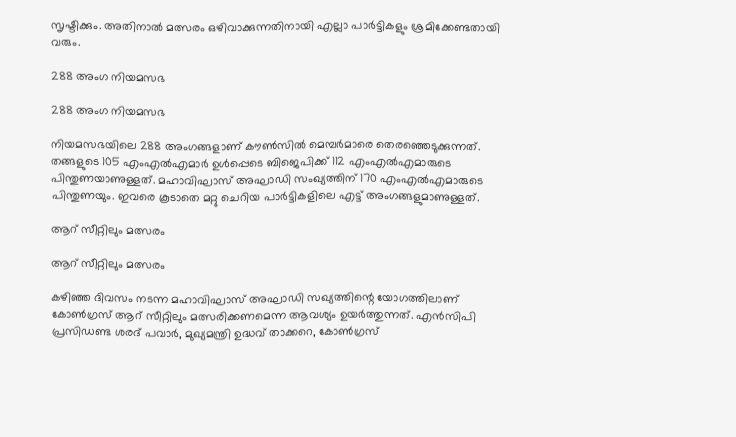സൃഷ്ടിക്കും. അതിനാല്‍ മത്സരം ഒഴിവാക്കുന്നതിനായി എല്ലാ പാര്‍ട്ടികളും ശ്രമിക്കേണ്ടതായി വരും.

288 അംഗ നിയമസഭ

288 അംഗ നിയമസഭ

നിയമസഭയിലെ 288 അംഗങ്ങളാണ് കൗണ്‍സില്‍ മെമ്പര്‍മാരെ തെരഞ്ഞെടുക്കുന്നത്. തങ്ങളുടെ 105 എംഎല്‍എമാര്‍ ഉള്‍പ്പെടെ ബിജെപിക്ക് 112 എംഎല്‍എമാരുടെ പിന്തുണയാണുള്ളത്. മഹാവിഘാസ് അഘാഡി സംഖ്യത്തിന് 170 എംഎല്‍എമാരുടെ പിന്തുണയും. ഇവരെ കൂടാതെ മറ്റു ചെറിയ പാര്‍ട്ടികളിലെ എട്ട് അംഗങ്ങളുമാണുള്ളത്.

ആറ് സീറ്റിലും മത്സരം

ആറ് സീറ്റിലും മത്സരം

കഴിഞ്ഞ ദിവസം നടന്ന മഹാവിഘാസ് അഘാഡി സഖ്യത്തിന്റെ യോഗത്തിലാണ് കോണ്‍ഗ്രസ് ആറ് സീറ്റിലും മത്സരിക്കണമെന്ന ആവശ്യം ഉയര്‍ത്തുന്നത്. എന്‍സിപി പ്രസിഡണ്ട ശരദ് പവാര്‍, മുഖ്യമന്ത്രി ഉദ്ധവ് താക്കറെ, കോണ്‍ഗ്രസ്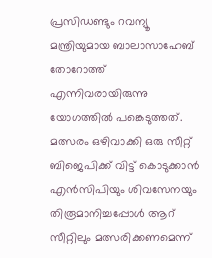പ്രസിഡണ്ടും റവന്യൂ മന്ത്രിയുമായ ബാലാസാഹേബ് തോറോത്ത് എന്നിവരായിരുന്നു യോഗത്തില്‍ പങ്കെടുത്തത്. മത്സരം ഒഴിവാക്കി ഒരു സീറ്റ് ബിജെപിക്ക് വിട്ട് കൊടുക്കാന്‍ എന്‍സിപിയും ശിവസേനയും തിരൂമാനിച്ചപ്പോള്‍ ആറ് സീറ്റിലും മത്സരിക്കണമെന്ന്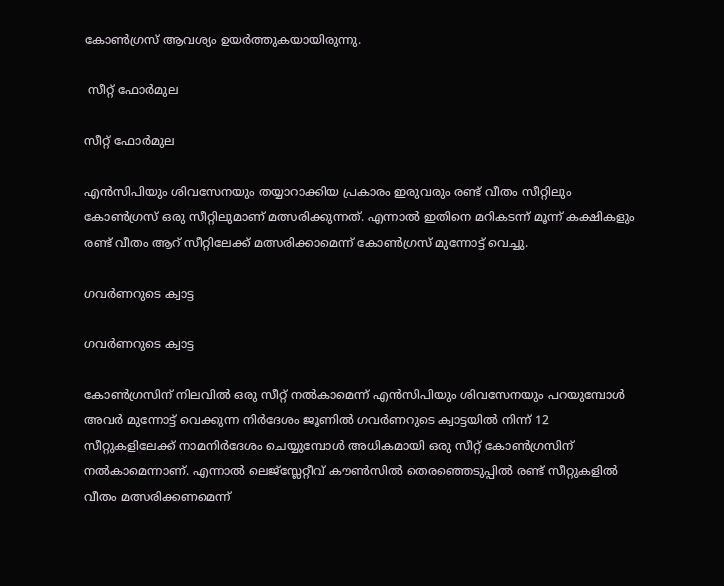കോണ്‍ഗ്രസ് ആവശ്യം ഉയര്‍ത്തുകയായിരുന്നു.

 സീറ്റ് ഫോര്‍മുല

സീറ്റ് ഫോര്‍മുല

എന്‍സിപിയും ശിവസേനയും തയ്യാറാക്കിയ പ്രകാരം ഇരുവരും രണ്ട് വീതം സീറ്റിലും കോണ്‍ഗ്രസ് ഒരു സീറ്റിലുമാണ് മത്സരിക്കുന്നത്. എന്നാല്‍ ഇതിനെ മറികടന്ന് മൂന്ന് കക്ഷികളും രണ്ട് വീതം ആറ് സീറ്റിലേക്ക് മത്സരിക്കാമെന്ന് കോണ്‍ഗ്രസ് മുന്നോട്ട് വെച്ചു.

ഗവര്‍ണറുടെ ക്വാട്ട

ഗവര്‍ണറുടെ ക്വാട്ട

കോണ്‍ഗ്രസിന് നിലവില്‍ ഒരു സീറ്റ് നല്‍കാമെന്ന് എന്‍സിപിയും ശിവസേനയും പറയുമ്പോള്‍ അവര്‍ മുന്നോട്ട് വെക്കുന്ന നിര്‍ദേശം ജൂണില്‍ ഗവര്‍ണറുടെ ക്വാട്ടയില്‍ നിന്ന് 12 സീറ്റുകളിലേക്ക് നാമനിര്‍ദേശം ചെയ്യുമ്പോള്‍ അധികമായി ഒരു സീറ്റ് കോണ്‍ഗ്രസിന് നല്‍കാമെന്നാണ്. എന്നാല്‍ ലെജ്‌സ്ലേറ്റീവ് കൗണ്‍സില്‍ തെരഞ്ഞെടുപ്പില്‍ രണ്ട് സീറ്റുകളില്‍ വീതം മത്സരിക്കണമെന്ന്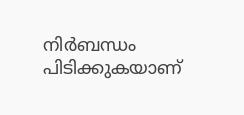നിര്‍ബന്ധം പിടിക്കുകയാണ്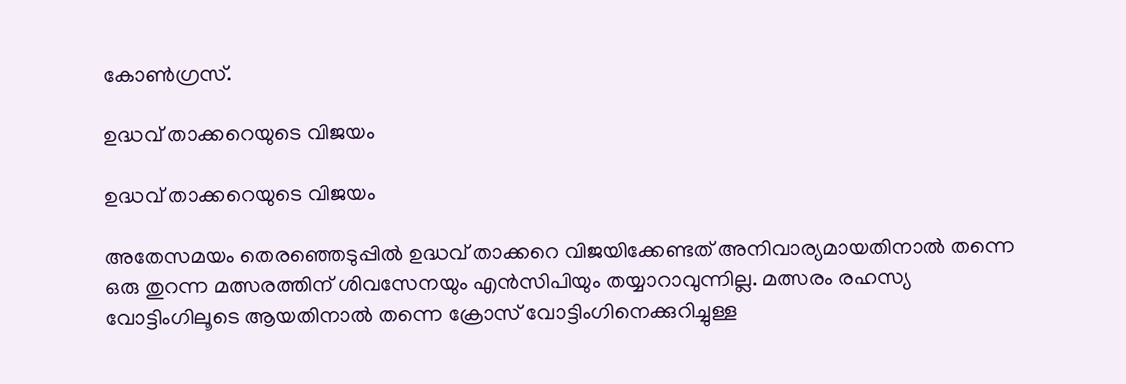കോണ്‍ഗ്രസ്.

ഉദ്ധവ് താക്കറെയുടെ വിജയം

ഉദ്ധവ് താക്കറെയുടെ വിജയം

അതേസമയം തെരഞ്ഞെടുപ്പില്‍ ഉദ്ധവ് താക്കറെ വിജയിക്കേണ്ടത് അനിവാര്യമായതിനാല്‍ തന്നെ ഒരു തുറന്ന മത്സരത്തിന് ശിവസേനയും എന്‍സിപിയും തയ്യാറാവുന്നില്ല. മത്സരം രഹസ്യ വോട്ടിംഗിലൂടെ ആയതിനാല്‍ തന്നെ ക്രോസ് വോട്ടിംഗിനെക്കുറിച്ചുള്ള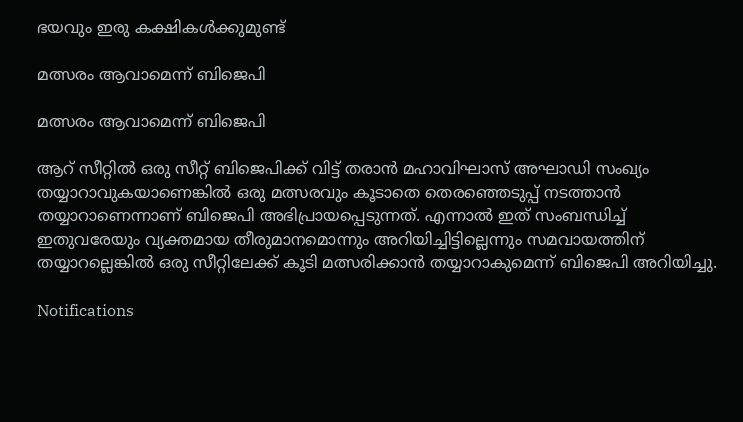ഭയവും ഇരു കക്ഷികള്‍ക്കുമുണ്ട്

മത്സരം ആവാമെന്ന് ബിജെപി

മത്സരം ആവാമെന്ന് ബിജെപി

ആറ് സീറ്റില്‍ ഒരു സീറ്റ് ബിജെപിക്ക് വിട്ട് തരാന്‍ മഹാവിഘാസ് അഘാഡി സംഖ്യം തയ്യാറാവുകയാണെങ്കില്‍ ഒരു മത്സരവും കൂടാതെ തെരഞ്ഞെടുപ്പ് നടത്താന്‍ തയ്യാറാണെന്നാണ് ബിജെപി അഭിപ്രായപ്പെടുന്നത്. എന്നാല്‍ ഇത് സംബന്ധിച്ച് ഇതുവരേയും വ്യക്തമായ തീരുമാനമൊന്നും അറിയിച്ചിട്ടില്ലെന്നും സമവായത്തിന് തയ്യാറല്ലെങ്കില്‍ ഒരു സീറ്റിലേക്ക് കൂടി മത്സരിക്കാന്‍ തയ്യാറാകുമെന്ന് ബിജെപി അറിയിച്ചു.

Notifications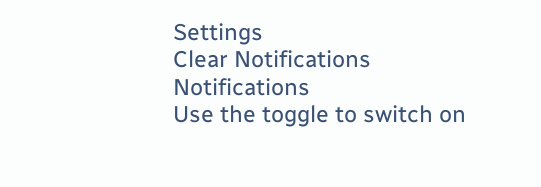Settings
Clear Notifications
Notifications
Use the toggle to switch on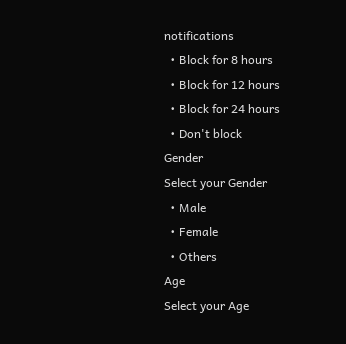notifications
  • Block for 8 hours
  • Block for 12 hours
  • Block for 24 hours
  • Don't block
Gender
Select your Gender
  • Male
  • Female
  • Others
Age
Select your Age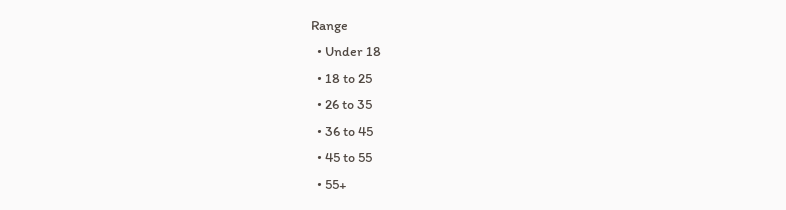Range
  • Under 18
  • 18 to 25
  • 26 to 35
  • 36 to 45
  • 45 to 55
  • 55+